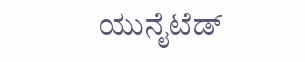ಯುನೈಟೆಡ್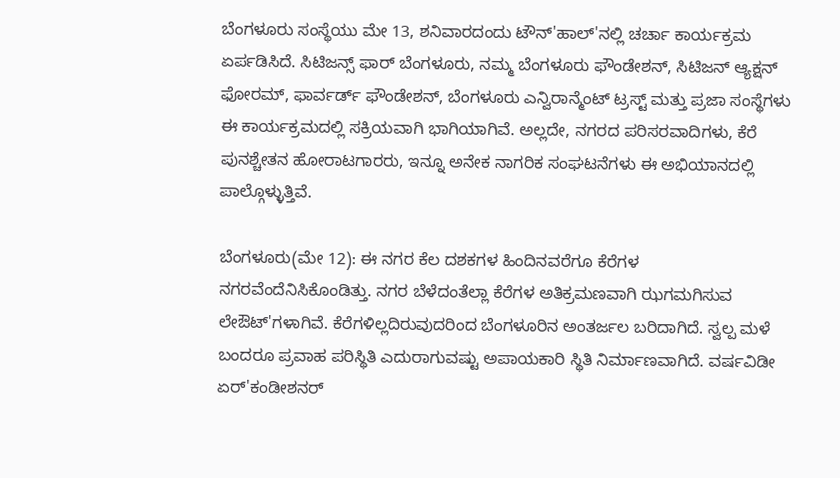ಬೆಂಗಳೂರು ಸಂಸ್ಥೆಯು ಮೇ 13, ಶನಿವಾರದಂದು ಟೌನ್'ಹಾಲ್'ನಲ್ಲಿ ಚರ್ಚಾ ಕಾರ್ಯಕ್ರಮ ಏರ್ಪಡಿಸಿದೆ. ಸಿಟಿಜನ್ಸ್ ಫಾರ್ ಬೆಂಗಳೂರು, ನಮ್ಮ ಬೆಂಗಳೂರು ಫೌಂಡೇಶನ್, ಸಿಟಿಜನ್ ಆ್ಯಕ್ಷನ್ ಫೋರಮ್, ಫಾರ್ವರ್ಡ್ ಫೌಂಡೇಶನ್, ಬೆಂಗಳೂರು ಎನ್ವಿರಾನ್ಮೆಂಟ್ ಟ್ರಸ್ಟ್ ಮತ್ತು ಪ್ರಜಾ ಸಂಸ್ಥೆಗಳು ಈ ಕಾರ್ಯಕ್ರಮದಲ್ಲಿ ಸಕ್ರಿಯವಾಗಿ ಭಾಗಿಯಾಗಿವೆ. ಅಲ್ಲದೇ, ನಗರದ ಪರಿಸರವಾದಿಗಳು, ಕೆರೆ ಪುನಶ್ಚೇತನ ಹೋರಾಟಗಾರರು, ಇನ್ನೂ ಅನೇಕ ನಾಗರಿಕ ಸಂಘಟನೆಗಳು ಈ ಅಭಿಯಾನದಲ್ಲಿ ಪಾಲ್ಗೊಳ್ಳುತ್ತಿವೆ.

ಬೆಂಗಳೂರು(ಮೇ 12): ಈ ನಗರ ಕೆಲ ದಶಕಗಳ ಹಿಂದಿನವರೆಗೂ ಕೆರೆಗಳ ನಗರವೆಂದೆನಿಸಿಕೊಂಡಿತ್ತು. ನಗರ ಬೆಳೆದಂತೆಲ್ಲಾ ಕೆರೆಗಳ ಅತಿಕ್ರಮಣವಾಗಿ ಝಗಮಗಿಸುವ ಲೇಔಟ್'ಗಳಾಗಿವೆ. ಕೆರೆಗಳಿಲ್ಲದಿರುವುದರಿಂದ ಬೆಂಗಳೂರಿನ ಅಂತರ್ಜಲ ಬರಿದಾಗಿದೆ. ಸ್ವಲ್ಪ ಮಳೆ ಬಂದರೂ ಪ್ರವಾಹ ಪರಿಸ್ಥಿತಿ ಎದುರಾಗುವಷ್ಟು ಅಪಾಯಕಾರಿ ಸ್ಥಿತಿ ನಿರ್ಮಾಣವಾಗಿದೆ. ವರ್ಷವಿಡೀ ಏರ್'ಕಂಡೀಶನರ್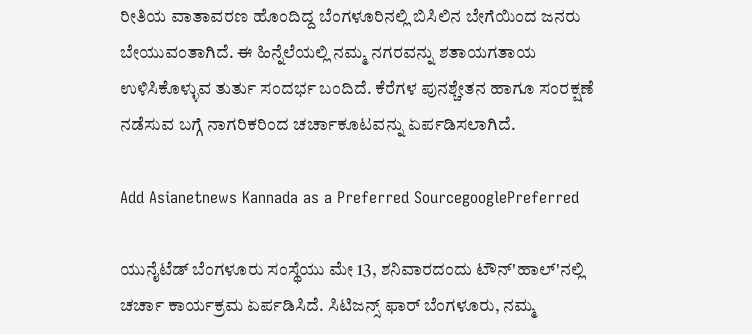ರೀತಿಯ ವಾತಾವರಣ ಹೊಂದಿದ್ದ ಬೆಂಗಳೂರಿನಲ್ಲಿ ಬಿಸಿಲಿನ ಬೇಗೆಯಿಂದ ಜನರು ಬೇಯುವಂತಾಗಿದೆ. ಈ ಹಿನ್ನೆಲೆಯಲ್ಲಿ ನಮ್ಮ ನಗರವನ್ನು ಶತಾಯಗತಾಯ ಉಳಿಸಿಕೊಳ್ಳುವ ತುರ್ತು ಸಂದರ್ಭ ಬಂದಿದೆ. ಕೆರೆಗಳ ಪುನಶ್ಚೇತನ ಹಾಗೂ ಸಂರಕ್ಷಣೆ ನಡೆಸುವ ಬಗ್ಗೆ ನಾಗರಿಕರಿಂದ ಚರ್ಚಾಕೂಟವನ್ನು ಏರ್ಪಡಿಸಲಾಗಿದೆ.

Add Asianetnews Kannada as a Preferred SourcegooglePreferred

ಯುನೈಟೆಡ್ ಬೆಂಗಳೂರು ಸಂಸ್ಥೆಯು ಮೇ 13, ಶನಿವಾರದಂದು ಟೌನ್'ಹಾಲ್'ನಲ್ಲಿ ಚರ್ಚಾ ಕಾರ್ಯಕ್ರಮ ಏರ್ಪಡಿಸಿದೆ. ಸಿಟಿಜನ್ಸ್ ಫಾರ್ ಬೆಂಗಳೂರು, ನಮ್ಮ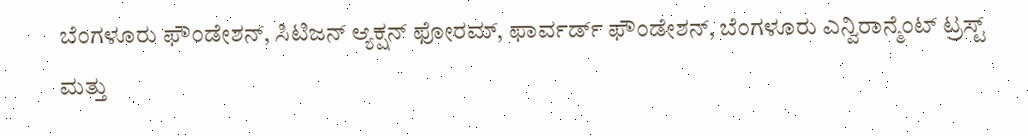ಬೆಂಗಳೂರು ಫೌಂಡೇಶನ್, ಸಿಟಿಜನ್ ಆ್ಯಕ್ಷನ್ ಫೋರಮ್, ಫಾರ್ವರ್ಡ್ ಫೌಂಡೇಶನ್, ಬೆಂಗಳೂರು ಎನ್ವಿರಾನ್ಮೆಂಟ್ ಟ್ರಸ್ಟ್ ಮತ್ತು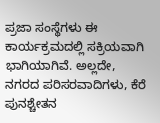ಪ್ರಜಾ ಸಂಸ್ಥೆಗಳು ಈ ಕಾರ್ಯಕ್ರಮದಲ್ಲಿ ಸಕ್ರಿಯವಾಗಿ ಭಾಗಿಯಾಗಿವೆ. ಅಲ್ಲದೇ, ನಗರದ ಪರಿಸರವಾದಿಗಳು, ಕೆರೆ ಪುನಶ್ಚೇತನ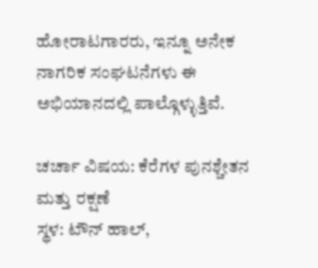ಹೋರಾಟಗಾರರು, ಇನ್ನೂ ಅನೇಕ ನಾಗರಿಕ ಸಂಘಟನೆಗಳು ಈ ಅಭಿಯಾನದಲ್ಲಿ ಪಾಲ್ಗೊಳ್ಳುತ್ತಿವೆ.

ಚರ್ಚಾ ವಿಷಯ: ಕೆರೆಗಳ ಪುನಶ್ಚೇತನ ಮತ್ತು ರಕ್ಷಣೆ
ಸ್ಥಳ: ಟೌನ್ ಹಾಲ್,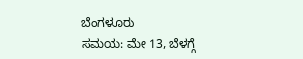ಬೆಂಗಳೂರು
ಸಮಯ: ಮೇ 13, ಬೆಳಗ್ಗೆ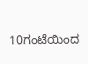10ಗಂಟೆಯಿಂದ